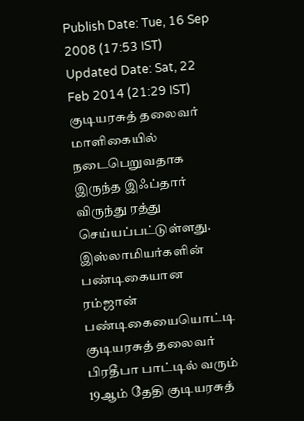Publish Date: Tue, 16 Sep 2008 (17:53 IST)
Updated Date: Sat, 22 Feb 2014 (21:29 IST)
குடியரசுத் தலைவர் மாளிகையில் நடைபெறுவதாக இருந்த இஃப்தார் விருந்து ரத்து செய்யப்பட்டுள்ளது.
இஸ்லாமியர்களின் பண்டிகையான ரம்ஜான் பண்டிகையையொட்டி குடியரசுத் தலைவர் பிரதீபா பாட்டில் வரும் 19ஆம் தேதி குடியரசுத்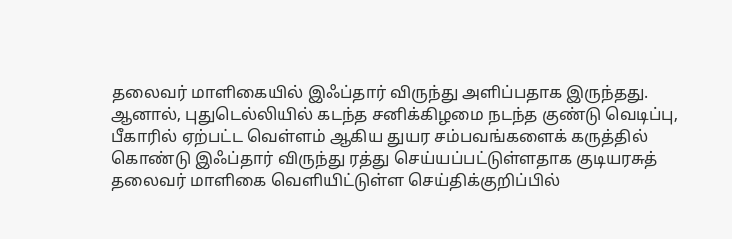தலைவர் மாளிகையில் இஃப்தார் விருந்து அளிப்பதாக இருந்தது.
ஆனால், புதுடெல்லியில் கடந்த சனிக்கிழமை நடந்த குண்டு வெடிப்பு, பீகாரில் ஏற்பட்ட வெள்ளம் ஆகிய துயர சம்பவங்களைக் கருத்தில் கொண்டு இஃப்தார் விருந்து ரத்து செய்யப்பட்டுள்ளதாக குடியரசுத் தலைவர் மாளிகை வெளியிட்டுள்ள செய்திக்குறிப்பில்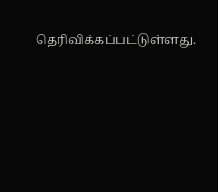தெரிவிக்கப்பட்டுள்ளது.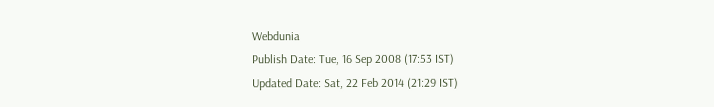Webdunia
Publish Date: Tue, 16 Sep 2008 (17:53 IST)
Updated Date: Sat, 22 Feb 2014 (21:29 IST)